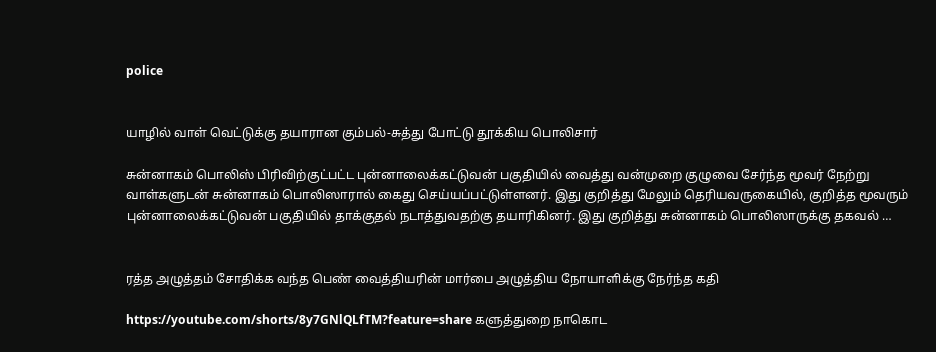police


யாழில் வாள் வெட்டுக்கு தயாரான கும்பல்-சுத்து போட்டு தூக்கிய பொலிசார்

சுன்னாகம் பொலிஸ் பிரிவிற்குட்பட்ட புன்னாலைக்கட்டுவன் பகுதியில் வைத்து வன்முறை குழுவை சேர்ந்த மூவர் நேற்று வாள்களுடன் சுன்னாகம் பொலிஸாரால் கைது செய்யப்பட்டுள்ளனர். இது குறித்து மேலும் தெரியவருகையில், குறித்த மூவரும் புன்னாலைக்கட்டுவன் பகுதியில் தாக்குதல் நடாத்துவதற்கு தயாரிகினர். இது குறித்து சுன்னாகம் பொலிஸாருக்கு தகவல் …


ரத்த அழுத்தம் சோதிக்க வந்த பெண் வைத்தியரின் மார்பை அழுத்திய நோயாளிக்கு நேர்ந்த கதி

https://youtube.com/shorts/8y7GNlQLfTM?feature=share களுத்துறை நாகொட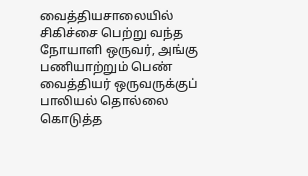வைத்தியசாலையில் சிகிச்சை பெற்று வந்த நோயாளி ஒருவர், அங்கு பணியாற்றும் பெண் வைத்தியர் ஒருவருக்குப் பாலியல் தொல்லை கொடுத்த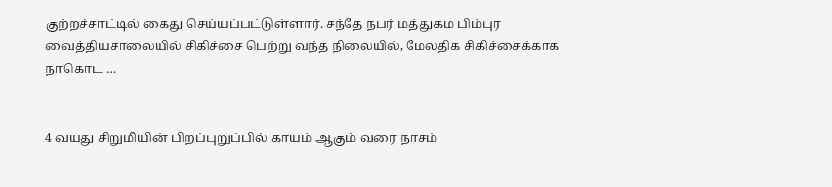குற்றச்சாட்டில் கைது செய்யப்பட்டுள்ளார். சந்தே நபர் மத்துகம பிம்புர வைத்தியசாலையில் சிகிச்சை பெற்று வந்த நிலையில், மேலதிக சிகிச்சைக்காக நாகொட …


4 வயது சிறுமியின் பிறப்புறுப்பில் காயம் ஆகும் வரை நாசம்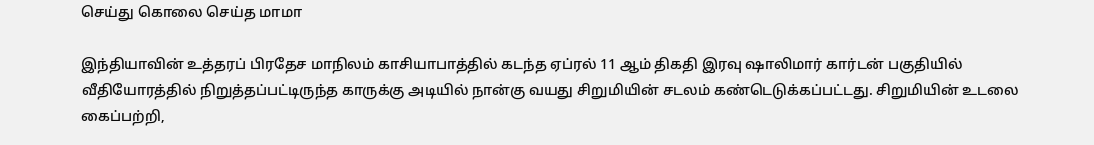செய்து கொலை செய்த மாமா

இந்தியாவின் உத்தரப் பிரதேச மாநிலம் காசியாபாத்தில் கடந்த ஏப்ரல் 11 ஆம் திகதி இரவு ஷாலிமார் கார்டன் பகுதியில் வீதியோரத்தில் நிறுத்தப்பட்டிருந்த காருக்கு அடியில் நான்கு வயது சிறுமியின் சடலம் கண்டெடுக்கப்பட்டது. சிறுமியின் உடலை கைப்பற்றி,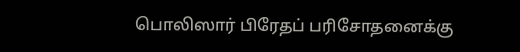பொலிஸார் பிரேதப் பரிசோதனைக்கு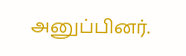அனுப்பினர்.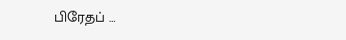பிரேதப் …